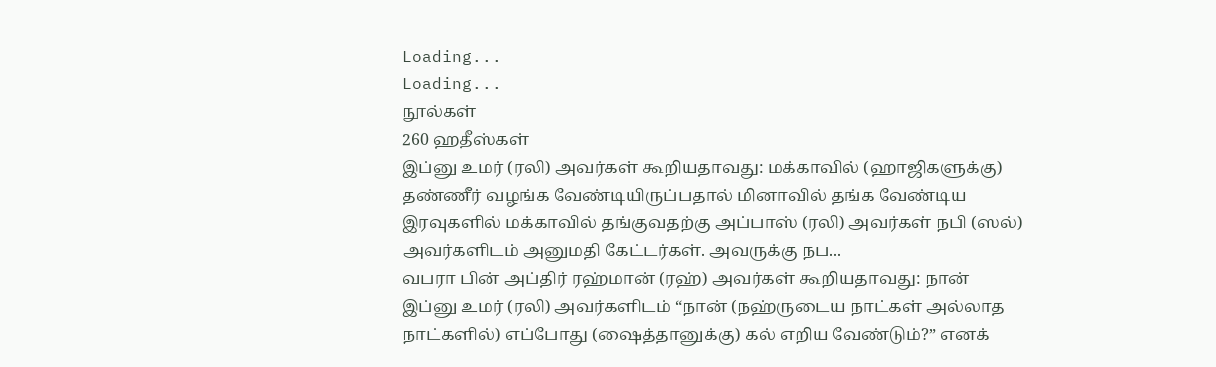Loading...
Loading...
நூல்கள்
260 ஹதீஸ்கள்
இப்னு உமர் (ரலி) அவர்கள் கூறியதாவது: மக்காவில் (ஹாஜிகளுக்கு) தண்ணீர் வழங்க வேண்டியிருப்பதால் மினாவில் தங்க வேண்டிய இரவுகளில் மக்காவில் தங்குவதற்கு அப்பாஸ் (ரலி) அவர்கள் நபி (ஸல்) அவர்களிடம் அனுமதி கேட்டர்கள். அவருக்கு நப...
வபரா பின் அப்திர் ரஹ்மான் (ரஹ்) அவர்கள் கூறியதாவது: நான் இப்னு உமர் (ரலி) அவர்களிடம் “நான் (நஹ்ருடைய நாட்கள் அல்லாத நாட்களில்) எப்போது (ஷைத்தானுக்கு) கல் எறிய வேண்டும்?” எனக்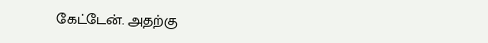கேட்டேன். அதற்கு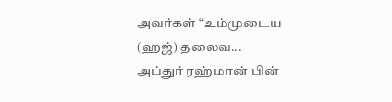அவர்கள் “உம்முடைய (ஹஜ்) தலைவ...
அப்துர் ரஹ்மான் பின்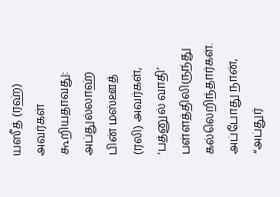யஸீத் (ரஹ்) அவர்கள் கூறியதாவது: அப்துல்லாஹ் பின் மஸ்ஊத் (ரலி) அவர்கள், ‘பத்னுல் வாதி’ பள்ளத்திலிருந்து கல்லெறிந்தார்கள். அப்போது நான், “அப்துர்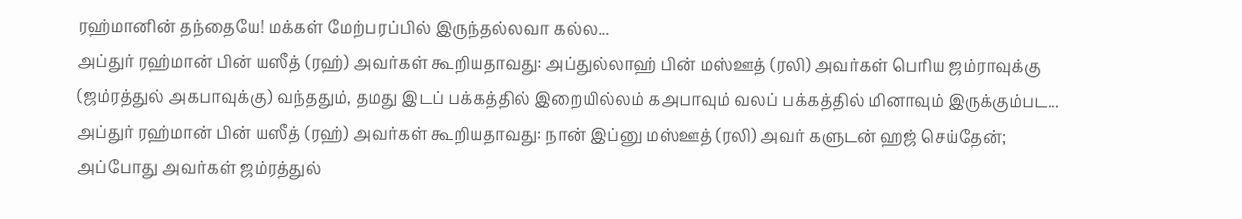ரஹ்மானின் தந்தையே! மக்கள் மேற்பரப்பில் இருந்தல்லவா கல்ல...
அப்துர் ரஹ்மான் பின் யஸீத் (ரஹ்) அவர்கள் கூறியதாவது: அப்துல்லாஹ் பின் மஸ்ஊத் (ரலி) அவர்கள் பெரிய ஜம்ராவுக்கு (ஜம்ரத்துல் அகபாவுக்கு) வந்ததும், தமது இடப் பக்கத்தில் இறையில்லம் கஅபாவும் வலப் பக்கத்தில் மினாவும் இருக்கும்பட...
அப்துர் ரஹ்மான் பின் யஸீத் (ரஹ்) அவர்கள் கூறியதாவது: நான் இப்னு மஸ்ஊத் (ரலி) அவர் களுடன் ஹஜ் செய்தேன்; அப்போது அவர்கள் ஜம்ரத்துல்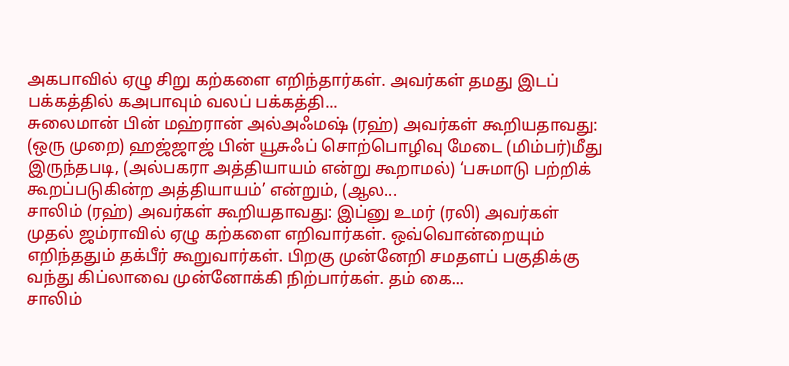அகபாவில் ஏழு சிறு கற்களை எறிந்தார்கள். அவர்கள் தமது இடப் பக்கத்தில் கஅபாவும் வலப் பக்கத்தி...
சுலைமான் பின் மஹ்ரான் அல்அஃமஷ் (ரஹ்) அவர்கள் கூறியதாவது: (ஒரு முறை) ஹஜ்ஜாஜ் பின் யூசுஃப் சொற்பொழிவு மேடை (மிம்பர்)மீது இருந்தபடி, (அல்பகரா அத்தியாயம் என்று கூறாமல்) ‘பசுமாடு பற்றிக் கூறப்படுகின்ற அத்தியாயம்’ என்றும், (ஆல...
சாலிம் (ரஹ்) அவர்கள் கூறியதாவது: இப்னு உமர் (ரலி) அவர்கள் முதல் ஜம்ராவில் ஏழு கற்களை எறிவார்கள். ஒவ்வொன்றையும் எறிந்ததும் தக்பீர் கூறுவார்கள். பிறகு முன்னேறி சமதளப் பகுதிக்கு வந்து கிப்லாவை முன்னோக்கி நிற்பார்கள். தம் கை...
சாலிம்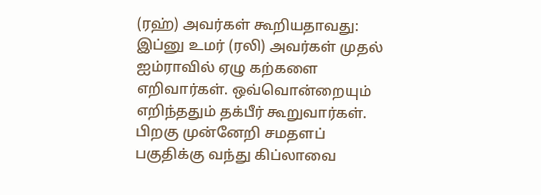(ரஹ்) அவர்கள் கூறியதாவது: இப்னு உமர் (ரலி) அவர்கள் முதல் ஐம்ராவில் ஏழு கற்களை எறிவார்கள். ஒவ்வொன்றையும் எறிந்ததும் தக்பீர் கூறுவார்கள். பிறகு முன்னேறி சமதளப் பகுதிக்கு வந்து கிப்லாவை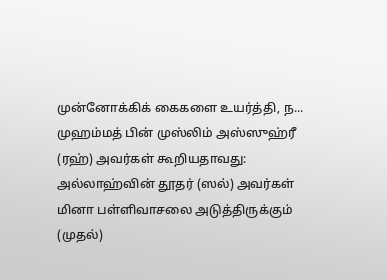முன்னோக்கிக் கைகளை உயர்த்தி, ந...
முஹம்மத் பின் முஸ்லிம் அஸ்ஸுஹ்ரீ (ரஹ்) அவர்கள் கூறியதாவது: அல்லாஹ்வின் தூதர் (ஸல்) அவர்கள் மினா பள்ளிவாசலை அடுத்திருக்கும் (முதல்)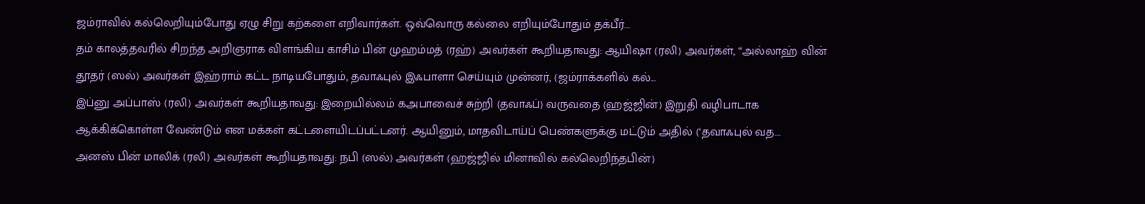ஜம்ராவில் கல்லெறியும்போது ஏழு சிறு கற்களை எறிவார்கள். ஒவ்வொரு கல்லை எறியும்போதும் தக்பீர்...
தம் காலத்தவரில் சிறந்த அறிஞராக விளங்கிய காசிம் பின் முஹம்மத் (ரஹ்) அவர்கள் கூறியதாவது: ஆயிஷா (ரலி) அவர்கள், “அல்லாஹ் வின் தூதர் (ஸல்) அவர்கள் இஹ்ராம் கட்ட நாடியபோதும், தவாஃபுல் இஃபாளா செய்யும் முன்னர், (ஜம்ராக்களில் கல்...
இப்னு அப்பாஸ் (ரலி) அவர்கள் கூறியதாவது: இறையில்லம் கஅபாவைச் சுற்றி (தவாஃப்) வருவதை (ஹஜ்ஜின்) இறுதி வழிபாடாக ஆக்கிக்கொள்ள வேண்டும் என மக்கள் கட்டளையிடப்பட்டனர். ஆயினும், மாதவிடாய்ப் பெண்களுக்கு மட்டும் அதில் (‘தவாஃபுல் வத...
அனஸ் பின் மாலிக் (ரலி) அவர்கள் கூறியதாவது: நபி (ஸல்) அவர்கள் (ஹஜ்ஜில் மினாவில் கல்லெறிந்தபின்)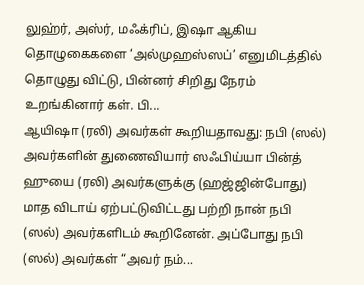லுஹ்ர், அஸ்ர், மஃக்ரிப், இஷா ஆகிய தொழுகைகளை ‘அல்முஹஸ்ஸப்’ எனுமிடத்தில் தொழுது விட்டு, பின்னர் சிறிது நேரம் உறங்கினார் கள். பி...
ஆயிஷா (ரலி) அவர்கள் கூறியதாவது: நபி (ஸல்) அவர்களின் துணைவியார் ஸஃபிய்யா பின்த் ஹுயை (ரலி) அவர்களுக்கு (ஹஜ்ஜின்போது) மாத விடாய் ஏற்பட்டுவிட்டது பற்றி நான் நபி (ஸல்) அவர்களிடம் கூறினேன். அப்போது நபி (ஸல்) அவர்கள் “அவர் நம்...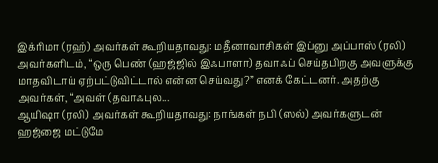இக்ரிமா (ரஹ்) அவர்கள் கூறியதாவது: மதீனாவாசிகள் இப்னு அப்பாஸ் (ரலி) அவர்களிடம், “ஒரு பெண் (ஹஜ்ஜில் இஃபாளா) தவாஃப் செய்தபிறகு அவளுக்கு மாதவிடாய் ஏற்பட்டுவிட்டால் என்ன செய்வது?” எனக் கேட்டனர். அதற்கு அவர்கள், “அவள் (தவாஃபுல...
ஆயிஷா (ரலி) அவர்கள் கூறியதாவது: நாங்கள் நபி (ஸல்) அவர்களுடன் ஹஜ்ஜை மட்டுமே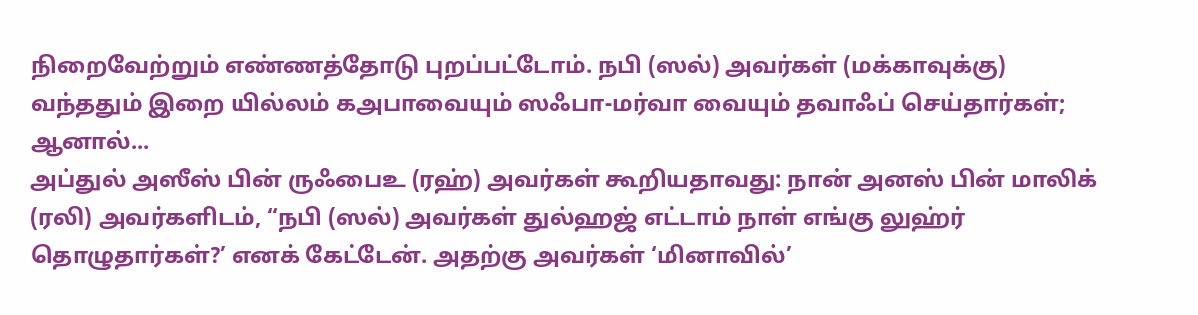நிறைவேற்றும் எண்ணத்தோடு புறப்பட்டோம். நபி (ஸல்) அவர்கள் (மக்காவுக்கு) வந்ததும் இறை யில்லம் கஅபாவையும் ஸஃபா-மர்வா வையும் தவாஃப் செய்தார்கள்; ஆனால்...
அப்துல் அஸீஸ் பின் ருஃபைஉ (ரஹ்) அவர்கள் கூறியதாவது: நான் அனஸ் பின் மாலிக் (ரலி) அவர்களிடம், “நபி (ஸல்) அவர்கள் துல்ஹஜ் எட்டாம் நாள் எங்கு லுஹ்ர் தொழுதார்கள்?’ எனக் கேட்டேன். அதற்கு அவர்கள் ‘மினாவில்’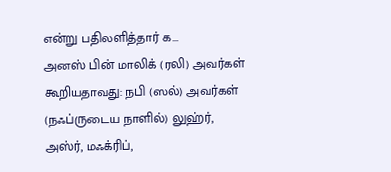என்று பதிலளித்தார் க...
அனஸ் பின் மாலிக் (ரலி) அவர்கள் கூறியதாவது: நபி (ஸல்) அவர்கள் (நஃப்ருடைய நாளில்) லுஹ்ர், அஸ்ர், மஃக்ரிப்,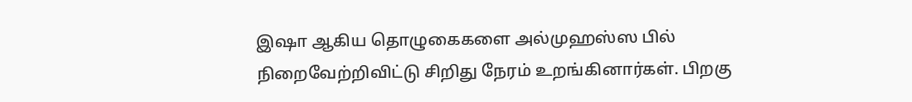இஷா ஆகிய தொழுகைகளை அல்முஹஸ்ஸ பில் நிறைவேற்றிவிட்டு சிறிது நேரம் உறங்கினார்கள். பிறகு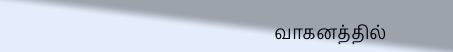வாகனத்தில்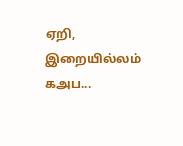ஏறி, இறையில்லம் கஅப...